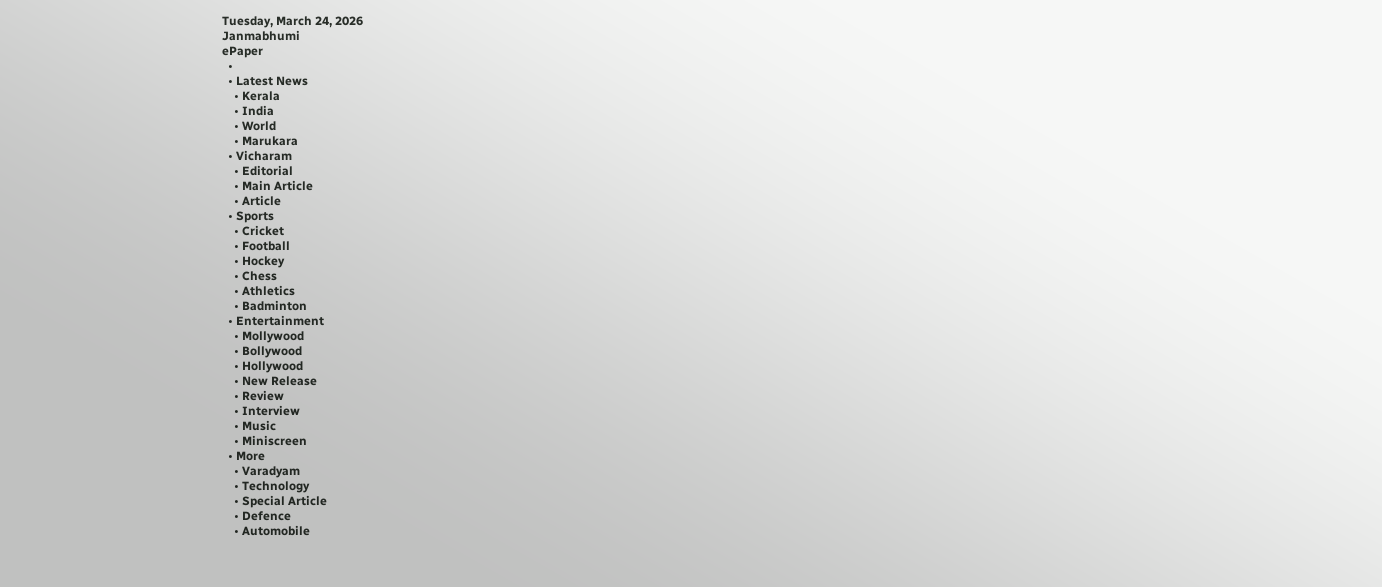Tuesday, March 24, 2026
Janmabhumi
ePaper
  •
  • Latest News
    • Kerala
    • India
    • World
    • Marukara
  • Vicharam
    • Editorial
    • Main Article
    • Article
  • Sports
    • Cricket
    • Football
    • Hockey
    • Chess
    • Athletics
    • Badminton
  • Entertainment
    • Mollywood
    • Bollywood
    • Hollywood
    • New Release
    • Review
    • Interview
    • Music
    • Miniscreen
  • More
    • Varadyam
    • Technology
    • Special Article
    • Defence
    • Automobile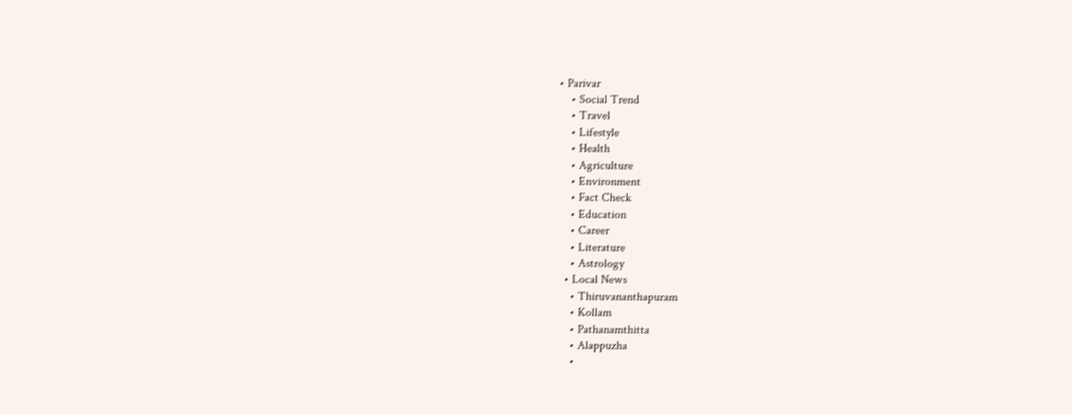• Parivar
    • Social Trend
    • Travel
    • Lifestyle
    • Health
    • Agriculture
    • Environment
    • Fact Check
    • Education
    • Career
    • Literature
    • Astrology
  • Local News
    • Thiruvananthapuram
    • Kollam
    • Pathanamthitta
    • Alappuzha
    •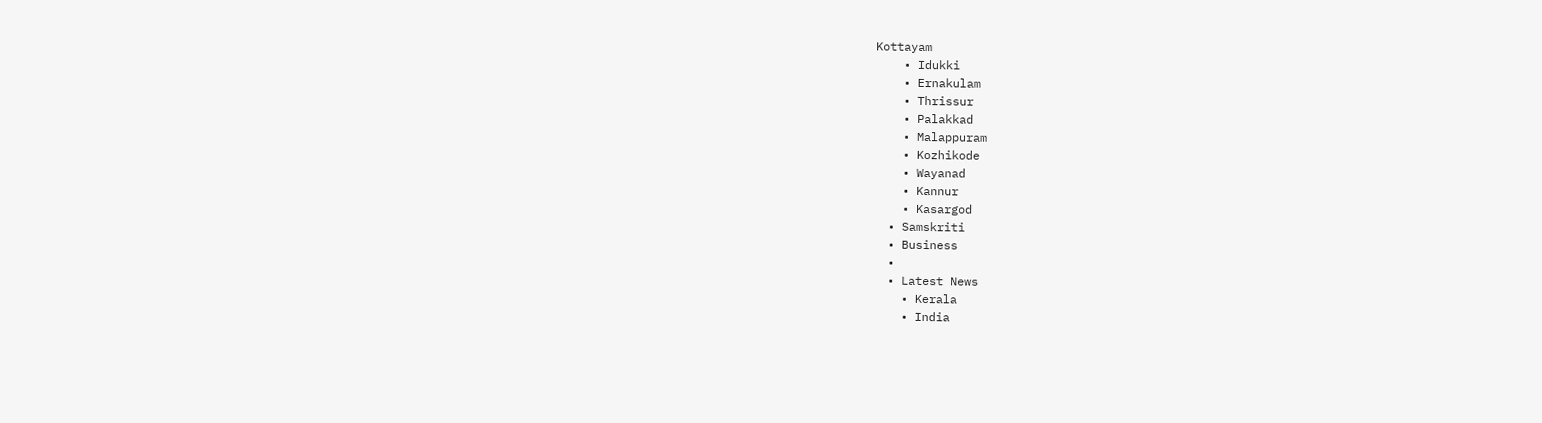Kottayam
    • Idukki
    • Ernakulam
    • Thrissur
    • Palakkad
    • Malappuram
    • Kozhikode
    • Wayanad
    • Kannur
    • Kasargod
  • Samskriti
  • Business
  •
  • Latest News
    • Kerala
    • India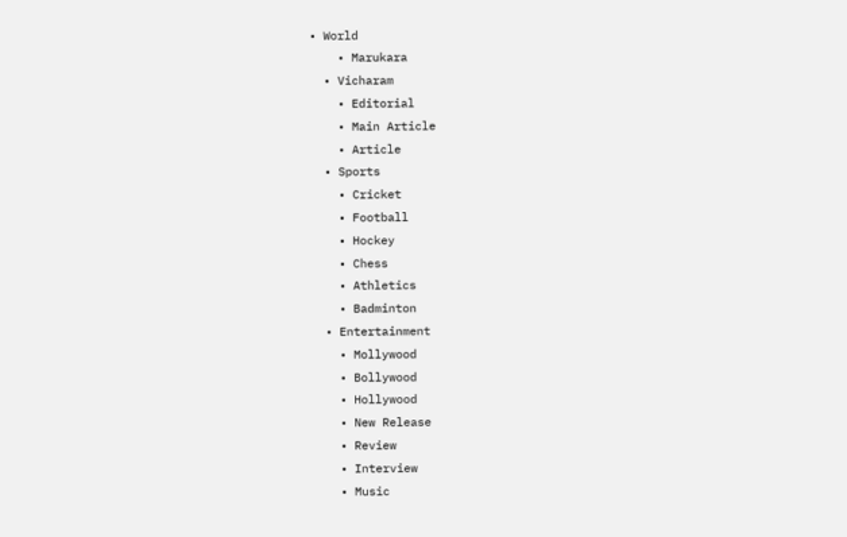• World
    • Marukara
  • Vicharam
    • Editorial
    • Main Article
    • Article
  • Sports
    • Cricket
    • Football
    • Hockey
    • Chess
    • Athletics
    • Badminton
  • Entertainment
    • Mollywood
    • Bollywood
    • Hollywood
    • New Release
    • Review
    • Interview
    • Music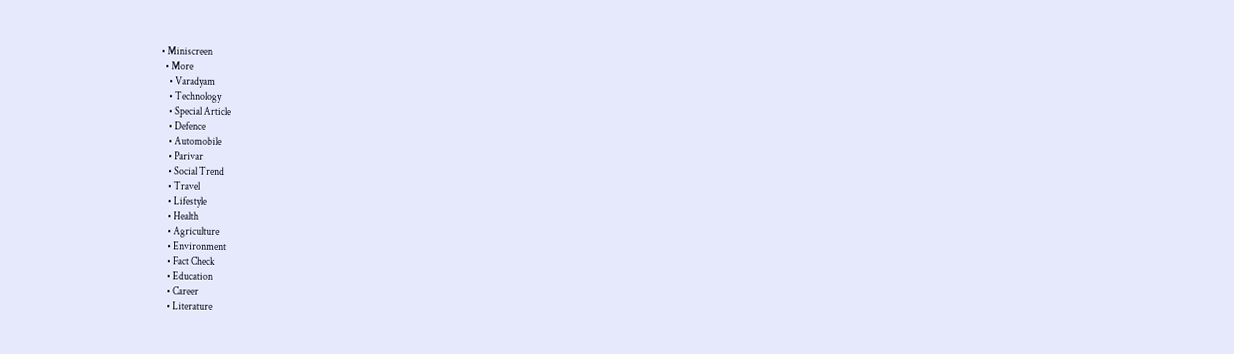• Miniscreen
  • More
    • Varadyam
    • Technology
    • Special Article
    • Defence
    • Automobile
    • Parivar
    • Social Trend
    • Travel
    • Lifestyle
    • Health
    • Agriculture
    • Environment
    • Fact Check
    • Education
    • Career
    • Literature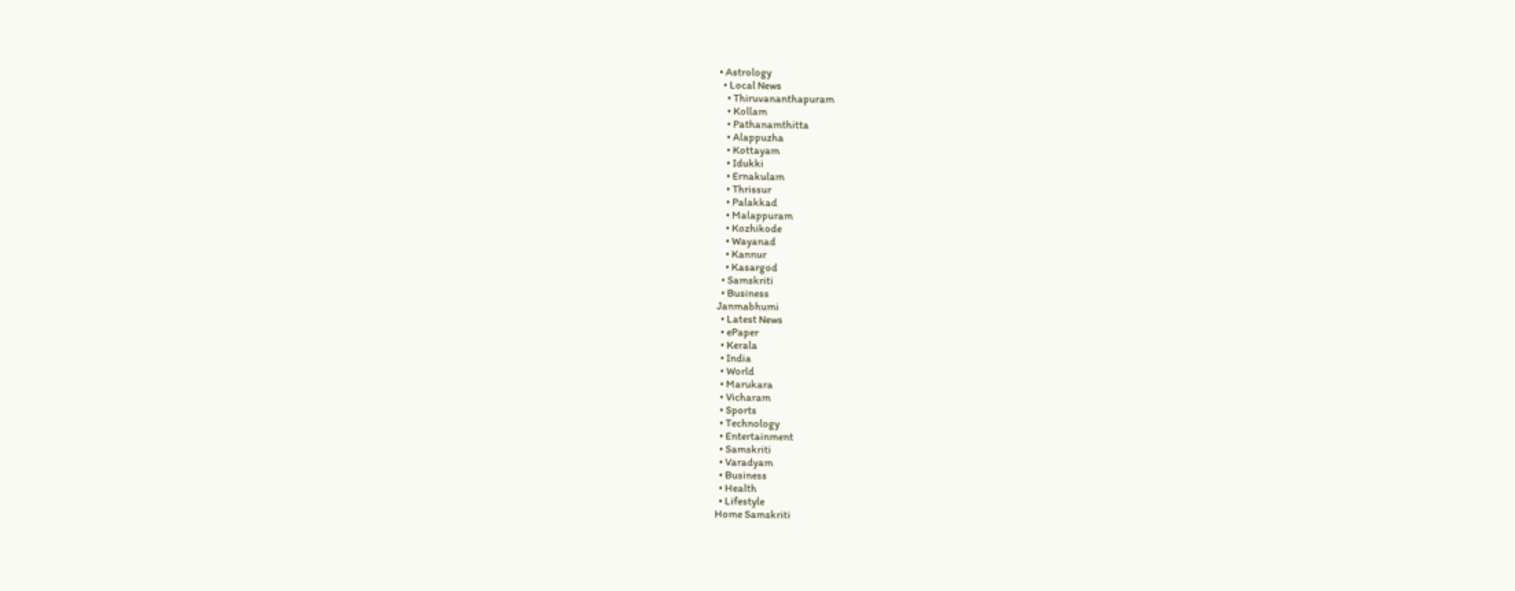• Astrology
  • Local News
    • Thiruvananthapuram
    • Kollam
    • Pathanamthitta
    • Alappuzha
    • Kottayam
    • Idukki
    • Ernakulam
    • Thrissur
    • Palakkad
    • Malappuram
    • Kozhikode
    • Wayanad
    • Kannur
    • Kasargod
  • Samskriti
  • Business
Janmabhumi
  • Latest News
  • ePaper
  • Kerala
  • India
  • World
  • Marukara
  • Vicharam
  • Sports
  • Technology
  • Entertainment
  • Samskriti
  • Varadyam
  • Business
  • Health
  • Lifestyle
Home Samskriti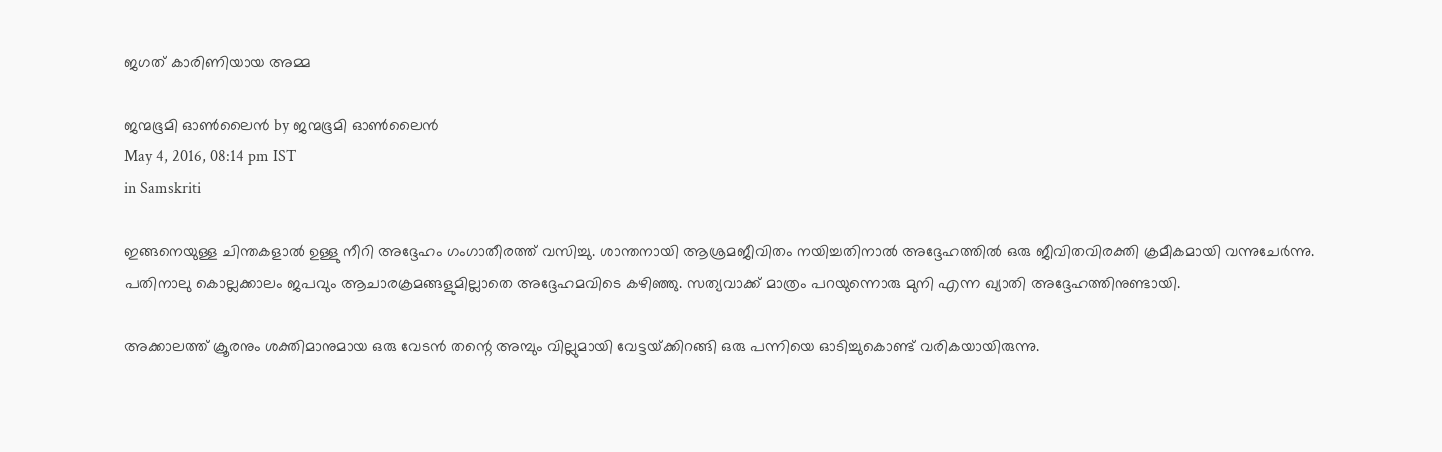ജഗത് കാരിണിയായ അമ്മ

ജന്മഭൂമി ഓണ്‍ലൈന്‍ by ജന്മഭൂമി ഓണ്‍ലൈന്‍
May 4, 2016, 08:14 pm IST
in Samskriti

ഇങ്ങനെയുള്ള ചിന്തകളാല്‍ ഉള്ളു നീറി അദ്ദേഹം ഗംഗാതീരത്ത് വസിച്ചു. ശാന്തനായി ആശ്രമജീവിതം നയിച്ചതിനാല്‍ അദ്ദേഹത്തില്‍ ഒരു ജീവിതവിരക്തി ക്രമീകമായി വന്നുചേര്‍ന്നു. പതിനാലു കൊല്ലക്കാലം ജപവും ആചാരക്രമങ്ങളുമില്ലാതെ അദ്ദേഹമവിടെ കഴിഞ്ഞു. സത്യവാക്ക് മാത്രം പറയുന്നൊരു മുനി എന്ന ഖ്യാതി അദ്ദേഹത്തിനുണ്ടായി.

അക്കാലത്ത് ക്രൂരനും ശക്തിമാനുമായ ഒരു വേടന്‍ തന്റെ അമ്പും വില്ലുമായി വേട്ടയ്‌ക്കിറങ്ങി ഒരു പന്നിയെ ഓടിച്ചുകൊണ്ട് വരികയായിരുന്നു.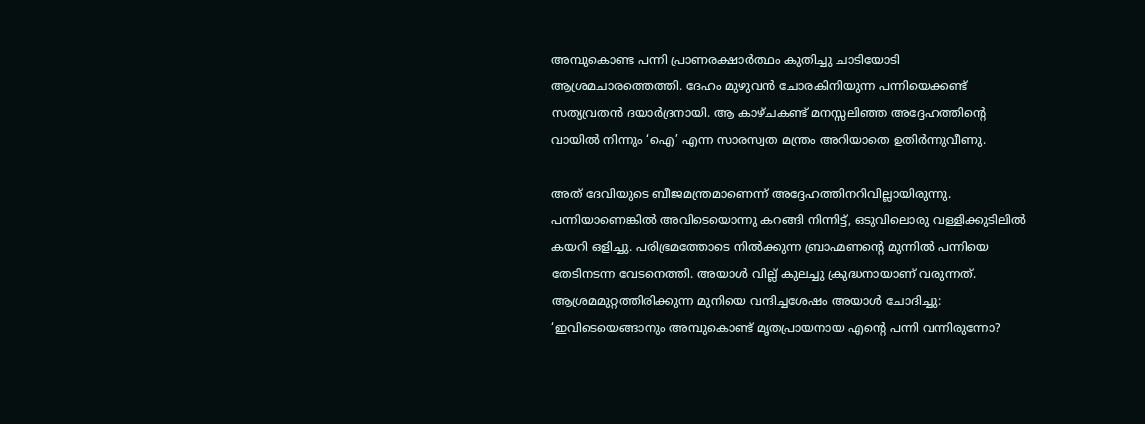അമ്പുകൊണ്ട പന്നി പ്രാണരക്ഷാര്‍ത്ഥം കുതിച്ചു ചാടിയോടി ആശ്രമചാരത്തെത്തി. ദേഹം മുഴുവന്‍ ചോരകിനിയുന്ന പന്നിയെക്കണ്ട് സത്യവ്രതന്‍ ദയാര്‍ദ്രനായി. ആ കാഴ്ചകണ്ട് മനസ്സലിഞ്ഞ അദ്ദേഹത്തിന്റെ വായില്‍ നിന്നും ‘ഐ’ എന്ന സാരസ്വത മന്ത്രം അറിയാതെ ഉതിര്‍ന്നുവീണു.

അത് ദേവിയുടെ ബീജമന്ത്രമാണെന്ന് അദ്ദേഹത്തിനറിവില്ലായിരുന്നു. പന്നിയാണെങ്കില്‍ അവിടെയൊന്നു കറങ്ങി നിന്നിട്ട്, ഒടുവിലൊരു വള്ളിക്കുടിലില്‍ കയറി ഒളിച്ചു. പരിഭ്രമത്തോടെ നില്‍ക്കുന്ന ബ്രാഹ്മണന്റെ മുന്നില്‍ പന്നിയെ തേടിനടന്ന വേടനെത്തി. അയാള്‍ വില്ല് കുലച്ചു ക്രുദ്ധനായാണ് വരുന്നത്. ആശ്രമമുറ്റത്തിരിക്കുന്ന മുനിയെ വന്ദിച്ചശേഷം അയാള്‍ ചോദിച്ചു: ‘ഇവിടെയെങ്ങാനും അമ്പുകൊണ്ട് മൃതപ്രായനായ എന്റെ പന്നി വന്നിരുന്നോ?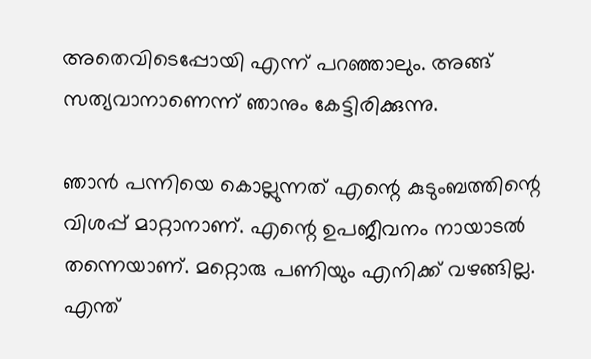അതെവിടെപ്പോയി എന്ന് പറഞ്ഞാലും. അങ്ങ് സത്യവാനാണെന്ന് ഞാനും കേട്ടിരിക്കുന്നു.

ഞാന്‍ പന്നിയെ കൊല്ലുന്നത് എന്റെ കുടുംബത്തിന്റെ വിശപ്പ് മാറ്റാനാണ്. എന്റെ ഉപജീവനം നായാടല്‍ തന്നെയാണ്. മറ്റൊരു പണിയും എനിക്ക് വഴങ്ങില്ല. എന്ത്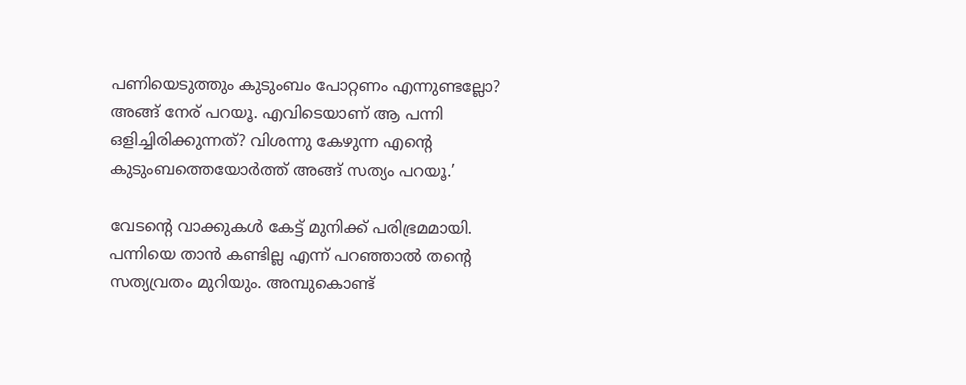പണിയെടുത്തും കുടുംബം പോറ്റണം എന്നുണ്ടല്ലോ? അങ്ങ് നേര് പറയൂ. എവിടെയാണ് ആ പന്നി ഒളിച്ചിരിക്കുന്നത്? വിശന്നു കേഴുന്ന എന്റെ കുടുംബത്തെയോര്‍ത്ത് അങ്ങ് സത്യം പറയൂ.’

വേടന്റെ വാക്കുകള്‍ കേട്ട് മുനിക്ക് പരിഭ്രമമായി. പന്നിയെ താന്‍ കണ്ടില്ല എന്ന് പറഞ്ഞാല്‍ തന്റെ സത്യവ്രതം മുറിയും. അമ്പുകൊണ്ട്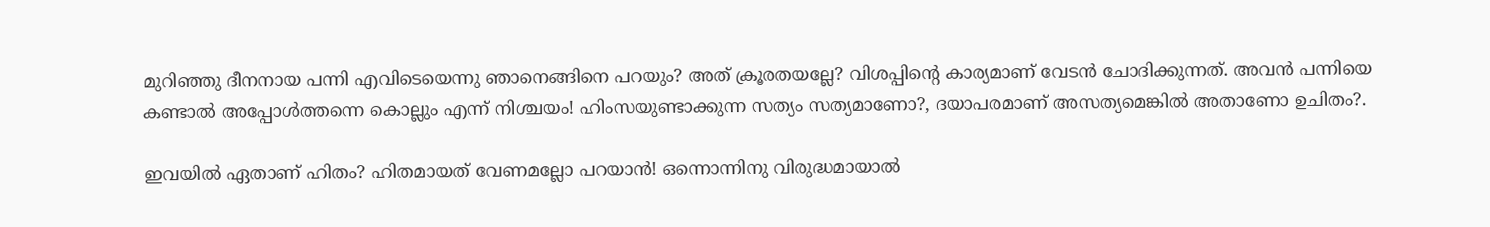മുറിഞ്ഞു ദീനനായ പന്നി എവിടെയെന്നു ഞാനെങ്ങിനെ പറയും? അത് ക്രൂരതയല്ലേ? വിശപ്പിന്റെ കാര്യമാണ് വേടന്‍ ചോദിക്കുന്നത്. അവന്‍ പന്നിയെ കണ്ടാല്‍ അപ്പോള്‍ത്തന്നെ കൊല്ലും എന്ന് നിശ്ചയം! ഹിംസയുണ്ടാക്കുന്ന സത്യം സത്യമാണോ?, ദയാപരമാണ് അസത്യമെങ്കില്‍ അതാണോ ഉചിതം?.

ഇവയില്‍ ഏതാണ് ഹിതം? ഹിതമായത് വേണമല്ലോ പറയാന്‍! ഒന്നൊന്നിനു വിരുദ്ധമായാല്‍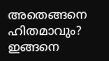അതെങ്ങനെ ഹിതമാവും? ഇങ്ങനെ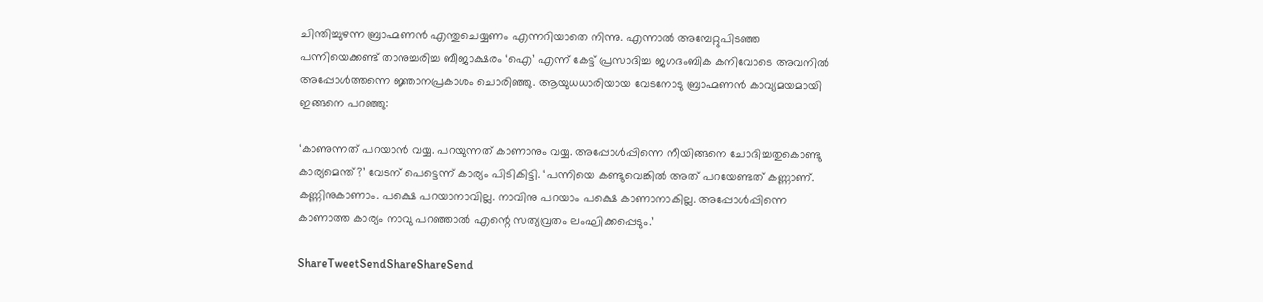ചിന്തിച്ചുഴന്ന ബ്രാഹ്മണന്‍ എന്തുചെയ്യണം എന്നറിയാതെ നിന്നു. എന്നാല്‍ അമ്പേറ്റുപിടഞ്ഞ പന്നിയെക്കണ്ട് താനുച്ചരിച്ച ബീജാക്ഷരം ‘ഐ’ എന്ന് കേട്ട് പ്രസാദിച്ച ജഗദംബിക കനിവോടെ അവനില്‍ അപ്പോള്‍ത്തന്നെ ജ്ഞാനപ്രകാശം ചൊരിഞ്ഞു. ആയുധധാരിയായ വേടനോടു ബ്രാഹ്മണന്‍ കാവ്യമയമായി ഇങ്ങനെ പറഞ്ഞു:

‘കാണുന്നത് പറയാന്‍ വയ്യ. പറയുന്നത് കാണാനും വയ്യ. അപ്പോള്‍പ്പിന്നെ നീയിങ്ങനെ ചോദിച്ചതുകൊണ്ടു കാര്യമെന്ത്?’ വേടന് പെട്ടെന്ന് കാര്യം പിടികിട്ടി. ‘പന്നിയെ കണ്ടുവെങ്കില്‍ അത് പറയേണ്ടത് കണ്ണാണ്. കണ്ണിനുകാണാം. പക്ഷെ പറയാനാവില്ല. നാവിനു പറയാം പക്ഷെ കാണാനാകില്ല. അപ്പോള്‍പ്പിന്നെ കാണാത്ത കാര്യം നാവു പറഞ്ഞാല്‍ എന്റെ സത്യവ്രതം ലംഘിക്കപ്പെടും.’

ShareTweetSendShareShareSend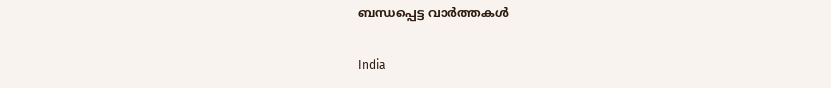ബന്ധപ്പെട്ട വാര്‍ത്തകള്‍

India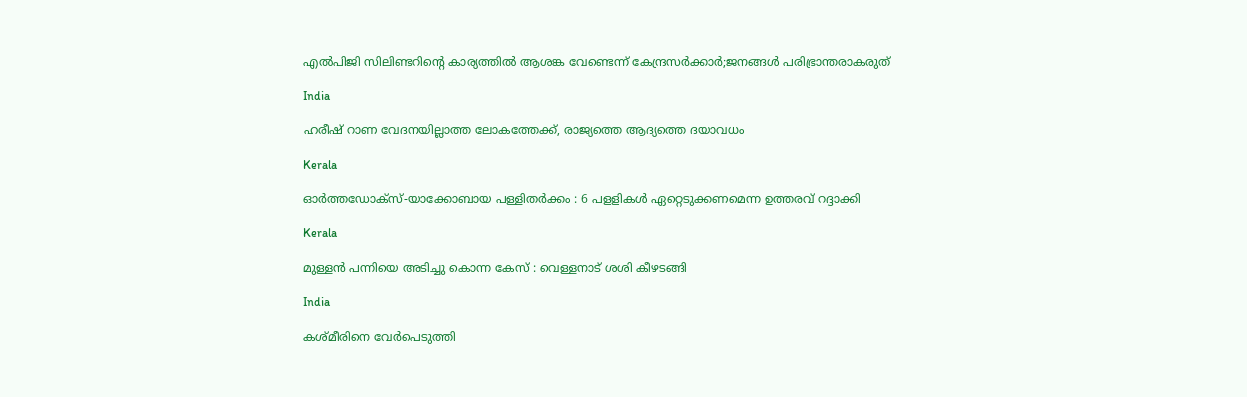എൽപിജി സിലിണ്ടറിന്റെ കാര്യത്തില്‍ ആശങ്ക വേണ്ടെന്ന് കേന്ദ്രസര്‍ക്കാര്‍;ജനങ്ങള്‍ പരിഭ്രാന്തരാകരുത്

India

ഹരീഷ് റാണ വേദനയില്ലാത്ത ലോകത്തേക്ക്, രാജ്യത്തെ ആദ്യത്തെ ദയാവധം

Kerala

ഓര്‍ത്തഡോക്‌സ്-യാക്കോബായ പള്ളിതര്‍ക്കം : 6 പളളികള്‍ ഏറ്റെടുക്കണമെന്ന ഉത്തരവ് റദ്ദാക്കി

Kerala

മുള്ളന്‍ പന്നിയെ അടിച്ചു കൊന്ന കേസ് : വെള്ളനാട് ശശി കീഴടങ്ങി

India

കശ്മീരിനെ വേർപെടുത്തി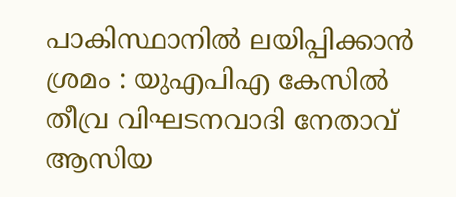പാകിസ്ഥാനിൽ ലയിപ്പിക്കാൻ ശ്രമം : യുഎപിഎ കേസിൽ തീവ്ര വിഘടനവാദി നേതാവ് ആസിയ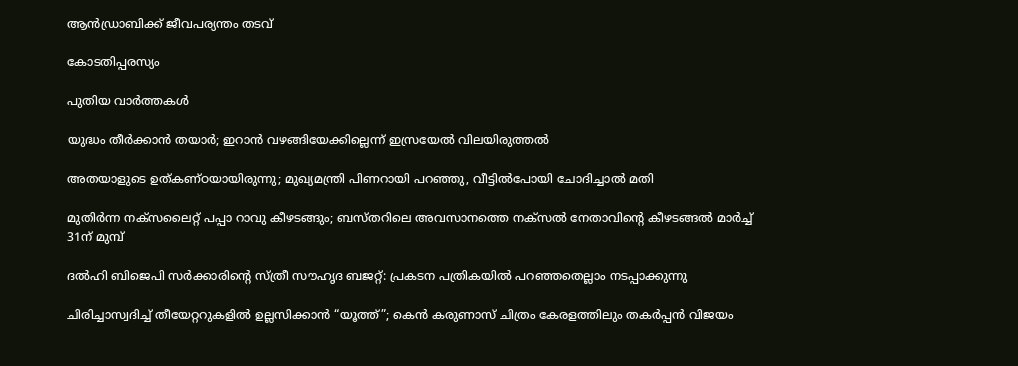ആൻഡ്രാബിക്ക് ജീവപര്യന്തം തടവ്

കോടതിപ്പരസ്യം

പുതിയ വാര്‍ത്തകള്‍

യുദ്ധം തീർക്കാൻ തയാർ; ഇറാൻ വഴങ്ങിയേക്കില്ലെന്ന് ഇസ്രയേൽ വിലയിരുത്തൽ

അതയാളുടെ ഉത്കണ്ഠയായിരുന്നു; മുഖ്യമന്ത്രി പിണറായി പറഞ്ഞു, വീട്ടിൽപോയി ചോദിച്ചാൽ മതി

മുതിർന്ന നക്സലൈറ്റ് പപ്പാ റാവു കീഴടങ്ങും; ബസ്തറിലെ അവസാനത്തെ നക്സൽ നേതാവിന്റെ കീഴടങ്ങൽ മാർച്ച് 31ന് മുമ്പ്

ദൽഹി ബിജെപി സർക്കാരിന്റെ സ്ത്രീ സൗഹൃദ ബജറ്റ്: പ്രകടന പത്രികയിൽ പറഞ്ഞതെല്ലാം നടപ്പാക്കുന്നു

ചിരിച്ചാസ്വദിച്ച് തീയേറ്ററുകളിൽ ഉല്ലസിക്കാൻ “യൂത്ത്”; കെൻ കരുണാസ് ചിത്രം കേരളത്തിലും തകർപ്പൻ വിജയം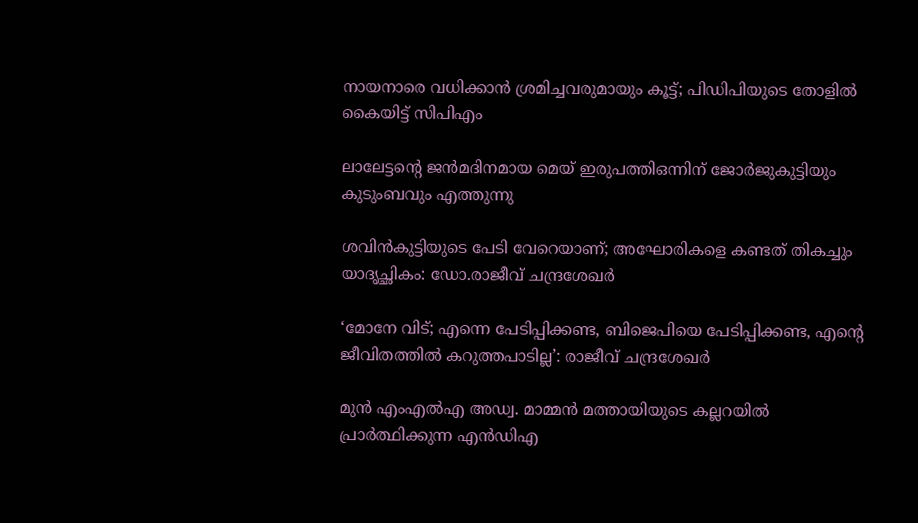നായനാരെ വധിക്കാന്‍ ശ്രമിച്ചവരുമായും കൂട്ട്; പിഡിപിയുടെ തോളില്‍ കൈയിട്ട് സിപിഎം

ലാലേട്ടന്റെ ജൻമദിനമായ മെയ് ഇരുപത്തിഒന്നിന് ജോർജുകുട്ടിയും കുടുംബവും എത്തുന്നു

ശവിൻകുട്ടിയുടെ പേടി വേറെയാണ്; അഘോരികളെ കണ്ടത് തികച്ചും യാദൃച്ഛികം: ഡോ.രാജീവ് ചന്ദ്രശേഖർ

‘മോനേ വിട്; എന്നെ പേടിപ്പിക്കണ്ട, ബിജെപിയെ പേടിപ്പിക്കണ്ട, എന്റെ ജീവിതത്തിൽ കറുത്തപാടില്ല’: രാജീവ് ചന്ദ്രശേഖർ

മുന്‍ എംഎല്‍എ അഡ്വ. മാമ്മന്‍ മത്തായിയുടെ കല്ലറയില്‍ പ്രാര്‍ത്ഥിക്കുന്ന എന്‍ഡിഎ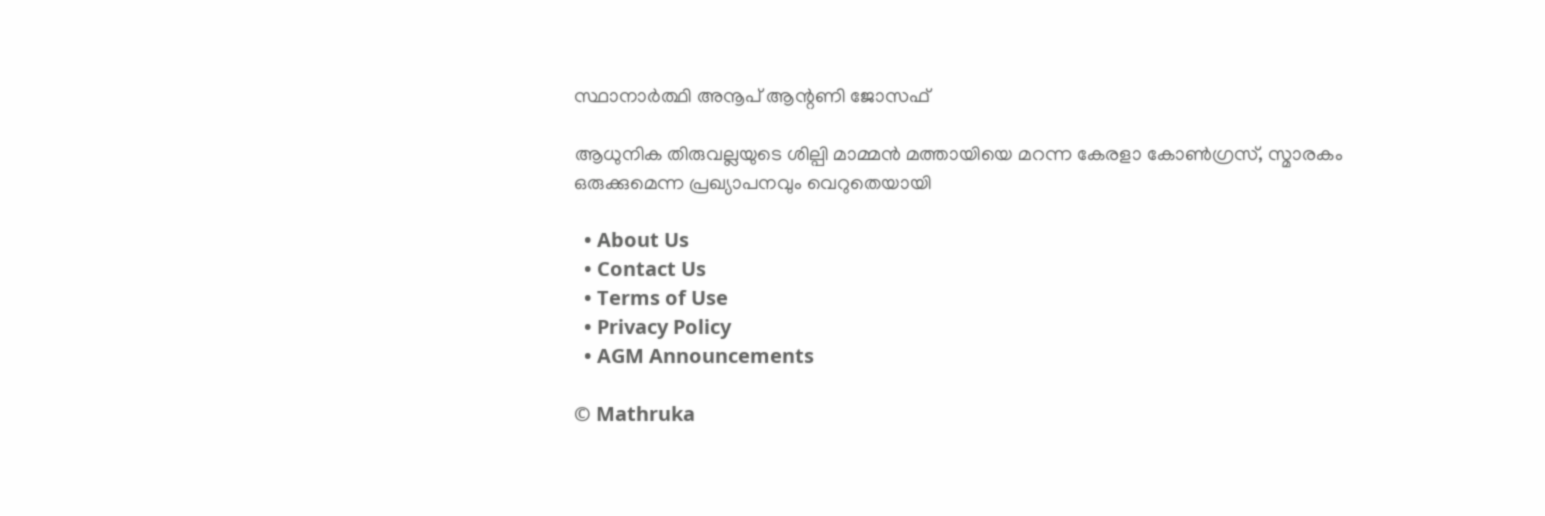സ്ഥാനാര്‍ത്ഥി അനൂപ് ആന്റണി ജോസഫ്

ആധുനിക തിരുവല്ലയുടെ ശില്പി മാമ്മന്‍ മത്തായിയെ മറന്ന കേരളാ കോണ്‍ഗ്രസ്, സ്മാരകം ഒരുക്കുമെന്ന പ്രഖ്യാപനവും വെറുതെയായി

  • About Us
  • Contact Us
  • Terms of Use
  • Privacy Policy
  • AGM Announcements

© Mathruka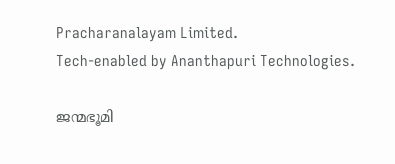Pracharanalayam Limited.
Tech-enabled by Ananthapuri Technologies.

ജന്മഭൂമി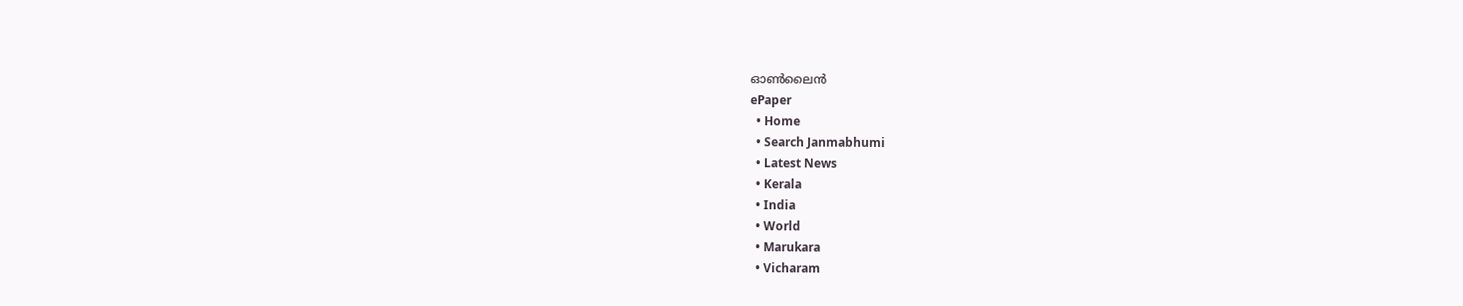ഓണ്‍ലൈന്‍
ePaper
  • Home
  • Search Janmabhumi
  • Latest News
  • Kerala
  • India
  • World
  • Marukara
  • Vicharam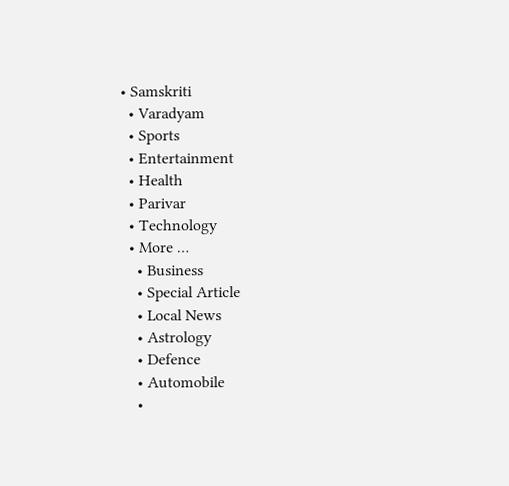• Samskriti
  • Varadyam
  • Sports
  • Entertainment
  • Health
  • Parivar
  • Technology
  • More …
    • Business
    • Special Article
    • Local News
    • Astrology
    • Defence
    • Automobile
    •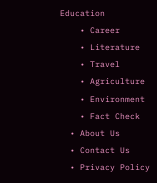Education
    • Career
    • Literature
    • Travel
    • Agriculture
    • Environment
    • Fact Check
  • About Us
  • Contact Us
  • Privacy Policy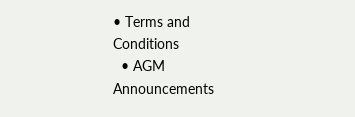• Terms and Conditions
  • AGM Announcements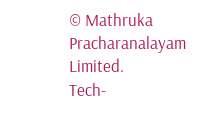© Mathruka Pracharanalayam Limited.
Tech-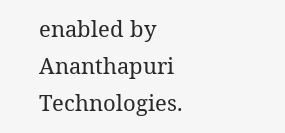enabled by Ananthapuri Technologies.